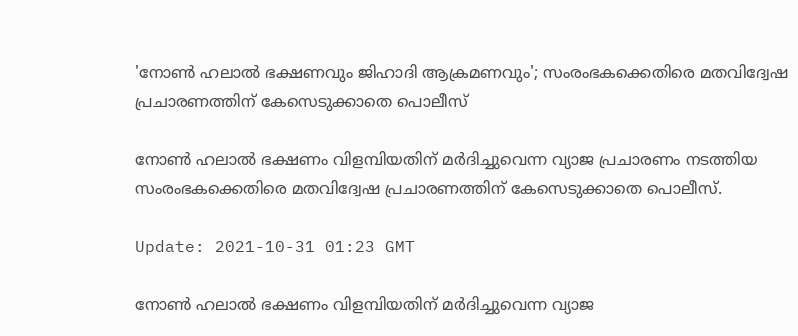'നോൺ ഹലാൽ ഭക്ഷണവും ജിഹാദി ആക്രമണവും'; സംരംഭകക്കെതിരെ മതവിദ്വേഷ പ്രചാരണത്തിന് കേസെടുക്കാതെ പൊലീസ്

നോൺ ഹലാൽ ഭക്ഷണം വിളമ്പിയതിന് മർദിച്ചുവെന്ന വ്യാജ പ്രചാരണം നടത്തിയ സംരംഭകക്കെതിരെ മതവിദ്വേഷ പ്രചാരണത്തിന് കേസെടുക്കാതെ പൊലീസ്.

Update: 2021-10-31 01:23 GMT

നോണ്‍ ഹലാല്‍ ഭക്ഷണം വിളമ്പിയതിന് മര്‍ദിച്ചുവെന്ന വ്യാജ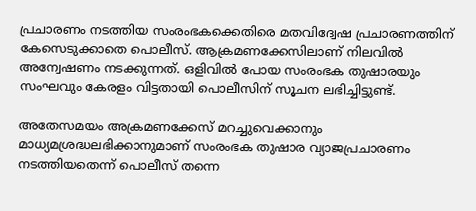പ്രചാരണം നടത്തിയ സംരംഭകക്കെതിരെ മതവിദ്വേഷ പ്രചാരണത്തിന് കേസെടുക്കാതെ പൊലീസ്. ആക്രമണക്കേസിലാണ് നിലവില്‍ അന്വേഷണം നടക്കുന്നത്. ഒളിവില്‍ പോയ സംരംഭക തുഷാരയും സംഘവും കേരളം വിട്ടതായി പൊലീസിന് സൂചന ലഭിച്ചിട്ടുണ്ട്.

അതേസമയം അക്രമണക്കേസ് മറച്ചുവെക്കാനും മാധ്യമശ്രദ്ധലഭിക്കാനുമാണ് സംരംഭക തുഷാര വ്യാജപ്രചാരണം നടത്തിയതെന്ന് പൊലീസ് തന്നെ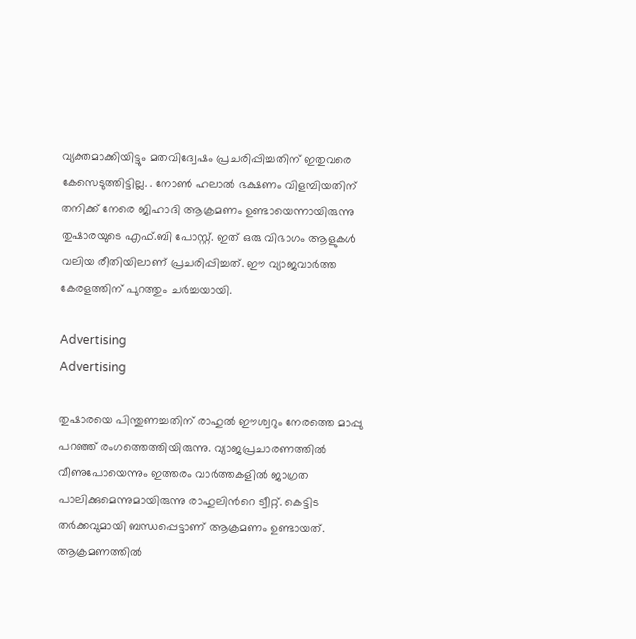വ്യക്തമാക്കിയിട്ടും മതവിദ്വേഷം പ്രചരിപ്പിച്ചതിന് ഇതുവരെ കേസെടുത്തിട്ടില്ല. . നോണ്‍ ഹലാല്‍ ഭക്ഷണം വിളമ്പിയതിന് തനിക്ക് നേരെ ജിഹാദി ആക്രമണം ഉണ്ടായെന്നായിരുന്നു തുഷാരയുടെ എഫ്.ബി പോസ്റ്റ്. ഇത് ഒരു വിഭാഗം ആളുകള്‍ വലിയ രീതിയിലാണ് പ്രചരിപ്പിച്ചത്. ഈ വ്യാജവാര്‍ത്ത കേരളത്തിന് പുറത്തും ചര്‍ച്ചയായി.

Advertising
Advertising

തുഷാരയെ പിന്തുണച്ചതിന് രാഹുല്‍ ഈശ്വറും നേരത്തെ മാപ്പു പറഞ്ഞ് രംഗത്തെത്തിയിരുന്നു. വ്യാജപ്രചാരണത്തില്‍ വീണുപോയെന്നും ഇത്തരം വാര്‍ത്തകളില്‍ ജാഗ്രത പാലിക്കുമെന്നുമായിരുന്നു രാഹുലിന്‍റെ ട്വീറ്റ്. കെട്ടിട തര്‍ക്കവുമായി ബന്ധപ്പെട്ടാണ് ആക്രമണം ഉണ്ടായത്. ആക്രമണത്തില്‍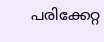പരിക്കേറ്റ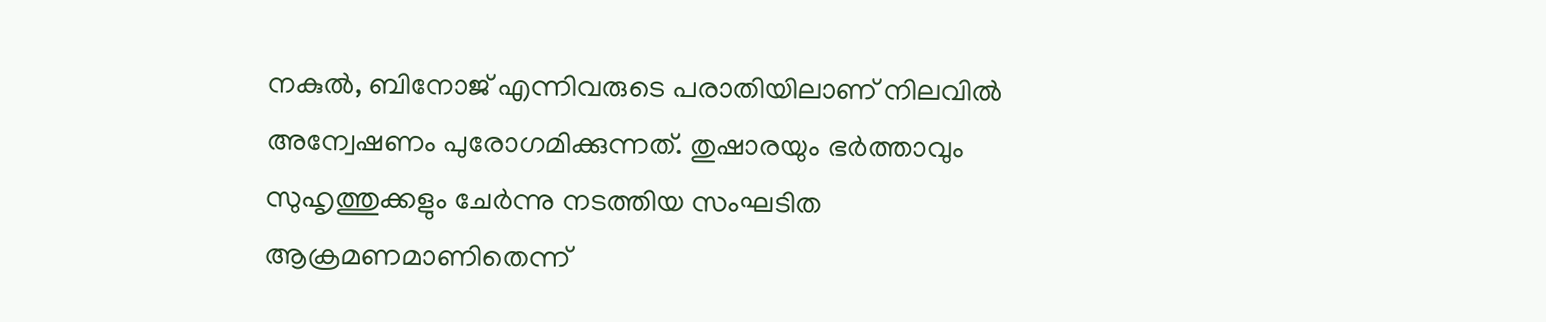നകുല്‍, ബിനോജ് എന്നിവരുടെ പരാതിയിലാണ് നിലവില്‍ അന്വേഷണം പുരോഗമിക്കുന്നത്. തുഷാരയും ഭര്‍ത്താവും സുഹൃത്തുക്കളും ചേര്‍ന്നു നടത്തിയ സംഘടിത ആക്രമണമാണിതെന്ന്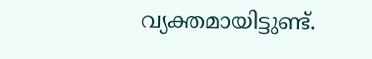വ്യക്തമായിട്ടുണ്ട്.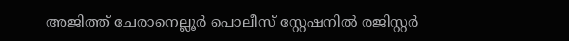അജിത്ത് ചേരാനെല്ലൂര്‍ പൊലീസ് സ്റ്റേഷനില്‍ രജിസ്റ്റര്‍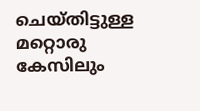ചെയ്തിട്ടുള്ള മറ്റൊരു കേസിലും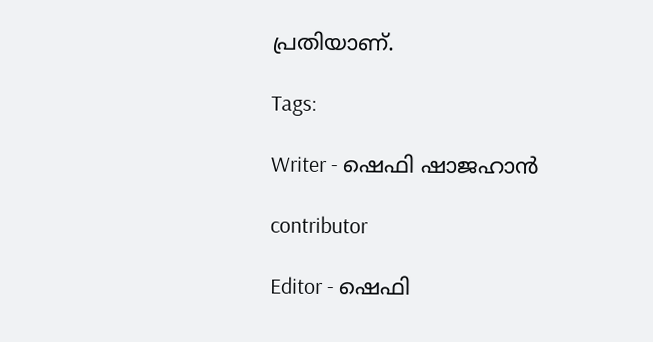പ്രതിയാണ്.

Tags:

Writer - ഷെഫി ഷാജഹാന്‍

contributor

Editor - ഷെഫി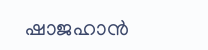ഷാജഹാന്‍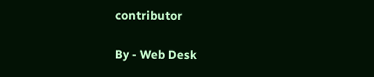contributor

By - Web Desk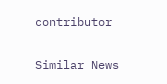contributor

Similar News